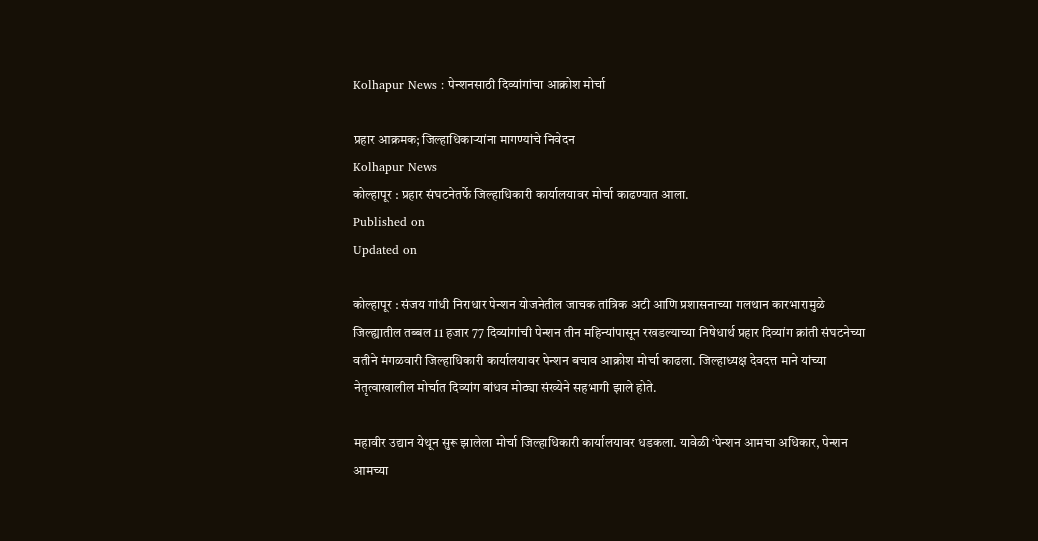Kolhapur News : पेन्शनसाठी दिव्यांगांचा आक्रोश मोर्चा

प्रहार आक्रमक; जिल्हाधिकाऱ्यांना मागण्यांचे निवेदन
Kolhapur News
कोल्हापूर : प्रहार संघटनेतर्फे जिल्हाधिकारी कार्यालयावर मोर्चा काढण्यात आला.
Published on
Updated on

कोल्हापूर : संजय गांधी निराधार पेन्शन योजनेतील जाचक तांत्रिक अटी आणि प्रशासनाच्या गलथान कारभारामुळे जिल्ह्यातील तब्बल 11 हजार 77 दिव्यांगांची पेन्शन तीन महिन्यांपासून रखडल्याच्या निषेधार्थ प्रहार दिव्यांग क्रांती संघटनेच्या वतीने मंगळवारी जिल्हाधिकारी कार्यालयावर पेन्शन बचाव आक्रोश मोर्चा काढला. जिल्हाध्यक्ष देवदत्त माने यांच्या नेतृत्वाखालील मोर्चात दिव्यांग बांधव मोठ्या संख्येने सहभागी झाले होते.

महावीर उद्यान येथून सुरू झालेला मोर्चा जिल्हाधिकारी कार्यालयावर धडकला. यावेळी ‌‘पेन्शन आमचा अधिकार, पेन्शन आमच्या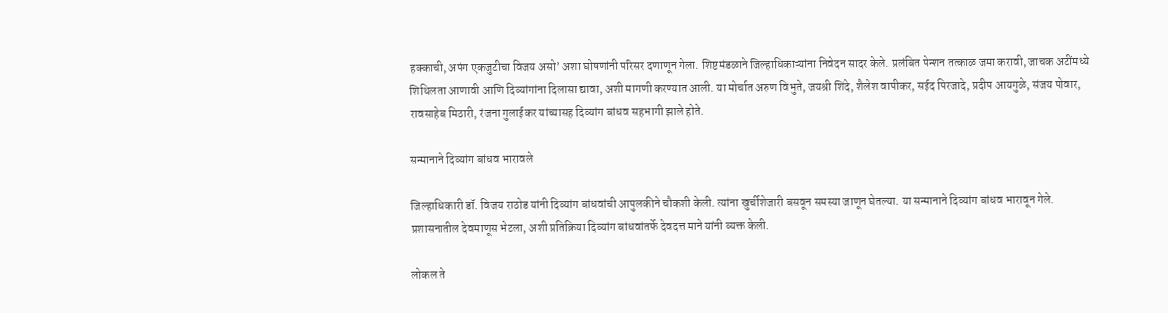हक्काची, अपंग एकजुटीचा विजय असो‌’ अशा घोषणांनी परिसर दणाणून गेला. शिष्टमंडळाने जिल्हाधिकाऱ्यांना निवेदन सादर केले. प्रलंबित पेन्शन तत्काळ जमा करावी, जाचक अटींमध्ये शिथिलता आणावी आणि दिव्यांगांना दिलासा द्यावा, अशी मागणी करण्यात आली. या मोर्चात अरुण विभुते, जयश्री शिंदे, शैलेश वापीकर, सईद पिरजादे, प्रदीप आयगुळे, संजय पोवार, रावसाहेब मिठारी, रंजना गुलाईकर यांच्यासह दिव्यांग बांधव सहभागी झाले होते.

सन्मानाने दिव्यांग बांधव भारावले

जिल्हाधिकारी डॉ. विजय राठोड यांनी दिव्यांग बांधवांची आपुलकीने चौकशी केली. त्यांना खुर्चीशेजारी बसवून समस्या जाणून घेतल्या. या सन्मानाने दिव्यांग बांधव भारावून गेले. प्रशासनातील देवमाणूस भेटला, अशी प्रतिक्रिया दिव्यांग बांधवांतर्फे देवदत्त माने यांनी व्यक्त केली.

लोकल ते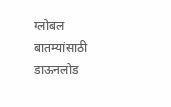ग्लोबल बातम्यांसाठी डाऊनलोड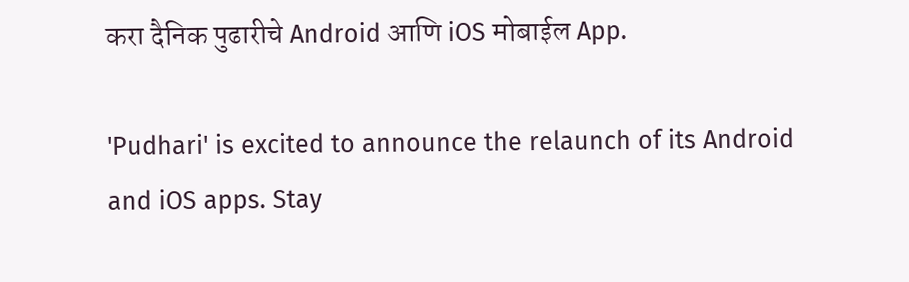करा दैनिक पुढारीचे Android आणि iOS मोबाईल App.

'Pudhari' is excited to announce the relaunch of its Android and iOS apps. Stay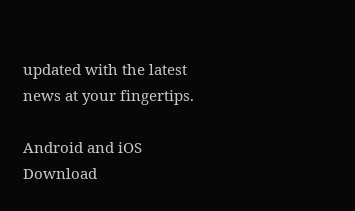updated with the latest news at your fingertips.

Android and iOS Download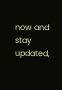now and stay updated,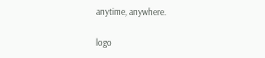anytime, anywhere.

logo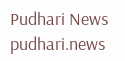Pudhari News
pudhari.news